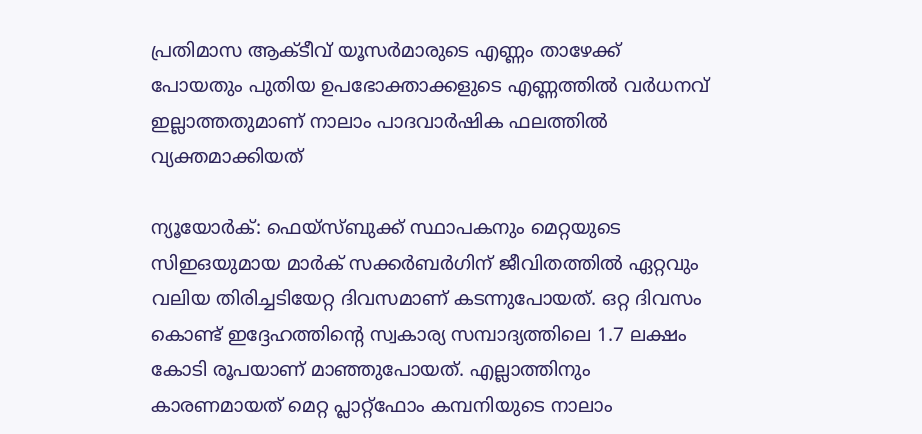പ്രതിമാസ ആക്ടീവ് യൂസർമാരുടെ എണ്ണം താഴേക്ക് പോയതും പുതിയ ഉപഭോക്താക്കളുടെ എണ്ണത്തിൽ വർധനവ് ഇല്ലാത്തതുമാണ് നാലാം പാദവാർഷിക ഫലത്തിൽ വ്യക്തമാക്കിയത്

ന്യൂയോർക്: ഫെയ്സ്ബുക്ക് സ്ഥാപകനും മെറ്റയുടെ സിഇഒയുമായ മാർക് സക്കർബർഗിന് ജീവിതത്തിൽ ഏറ്റവും വലിയ തിരിച്ചടിയേറ്റ ദിവസമാണ് കടന്നുപോയത്. ഒറ്റ ദിവസം കൊണ്ട് ഇദ്ദേഹത്തിന്റെ സ്വകാര്യ സമ്പാദ്യത്തിലെ 1.7 ലക്ഷം കോടി രൂപയാണ് മാഞ്ഞുപോയത്. എല്ലാത്തിനും കാരണമായത് മെറ്റ പ്ലാറ്റ്ഫോം കമ്പനിയുടെ നാലാം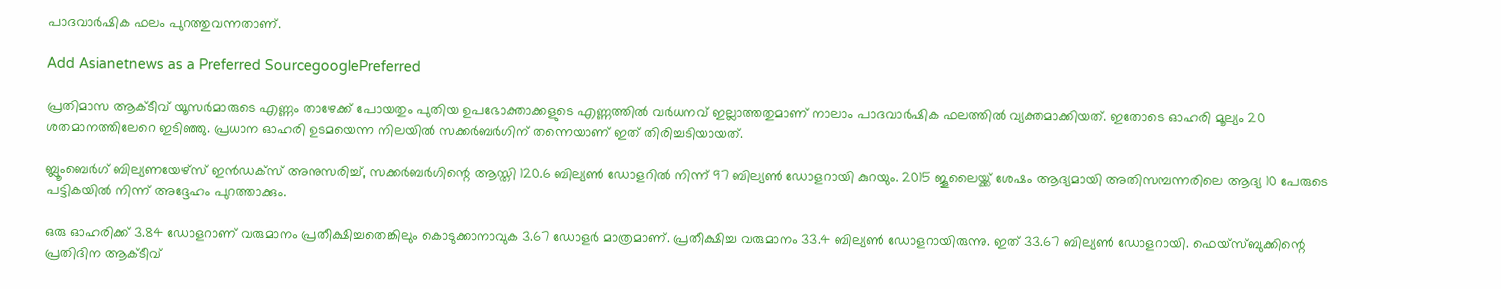പാദവാർഷിക ഫലം പുറത്തുവന്നതാണ്.

Add Asianetnews as a Preferred SourcegooglePreferred

പ്രതിമാസ ആക്ടീവ് യൂസർമാരുടെ എണ്ണം താഴേക്ക് പോയതും പുതിയ ഉപഭോക്താക്കളുടെ എണ്ണത്തിൽ വർധനവ് ഇല്ലാത്തതുമാണ് നാലാം പാദവാർഷിക ഫലത്തിൽ വ്യക്തമാക്കിയത്. ഇതോടെ ഓഹരി മൂല്യം 20 ശതമാനത്തിലേറെ ഇടിഞ്ഞു. പ്രധാന ഓഹരി ഉടമയെന്ന നിലയിൽ സക്കർബർഗിന് തന്നെയാണ് ഇത് തിരിച്ചടിയായത്.

ബ്ലൂംബെർഗ് ബില്യണയേഴ്‌സ് ഇൻഡക്‌സ് അനുസരിച്ച്, സക്കർബർഗിന്റെ ആസ്തി 120.6 ബില്യൺ ഡോളറിൽ നിന്ന് 97 ബില്യൺ ഡോളറായി കുറയും. 2015 ജൂലൈയ്ക്ക് ശേഷം ആദ്യമായി അതിസമ്പന്നരിലെ ആദ്യ 10 പേരുടെ പട്ടികയിൽ നിന്ന് അദ്ദേഹം പുറത്താക്കും.

ഒരു ഓഹരിക്ക് 3.84 ഡോളറാണ് വരുമാനം പ്രതീക്ഷിച്ചതെങ്കിലും കൊടുക്കാനാവുക 3.67 ഡോളർ മാത്രമാണ്. പ്രതീക്ഷിച്ച വരുമാനം 33.4 ബില്യൺ ഡോളറായിരുന്നു. ഇത് 33.67 ബില്യൺ ഡോളറായി. ഫെയ്സ്ബുക്കിന്റെ പ്രതിദിന ആക്ടീവ്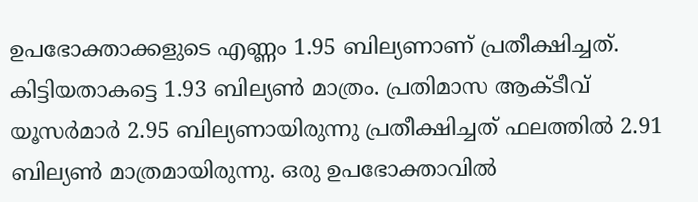ഉപഭോക്താക്കളുടെ എണ്ണം 1.95 ബില്യണാണ് പ്രതീക്ഷിച്ചത്. കിട്ടിയതാകട്ടെ 1.93 ബില്യൺ മാത്രം. പ്രതിമാസ ആക്ടീവ് യൂസർമാർ 2.95 ബില്യണായിരുന്നു പ്രതീക്ഷിച്ചത് ഫലത്തിൽ 2.91 ബില്യൺ മാത്രമായിരുന്നു. ഒരു ഉപഭോക്താവിൽ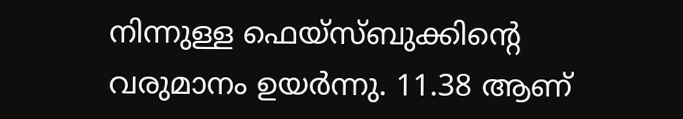നിന്നുള്ള ഫെയ്സ്ബുക്കിന്റെ വരുമാനം ഉയർന്നു. 11.38 ആണ്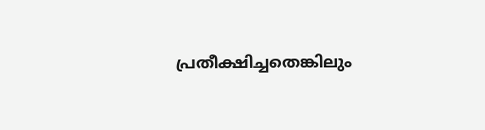പ്രതീക്ഷിച്ചതെങ്കിലും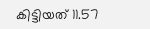കിട്ടിയത് 11.57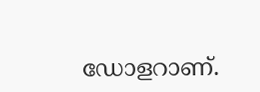ഡോളറാണ്.